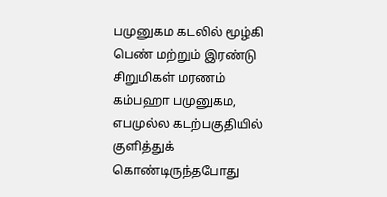பமுனுகம கடலில் மூழ்கி பெண் மற்றும் இரண்டு சிறுமிகள் மரணம்
கம்பஹா பமுனுகம, எபமுல்ல கடற்பகுதியில் குளித்துக் கொண்டிருந்தபோது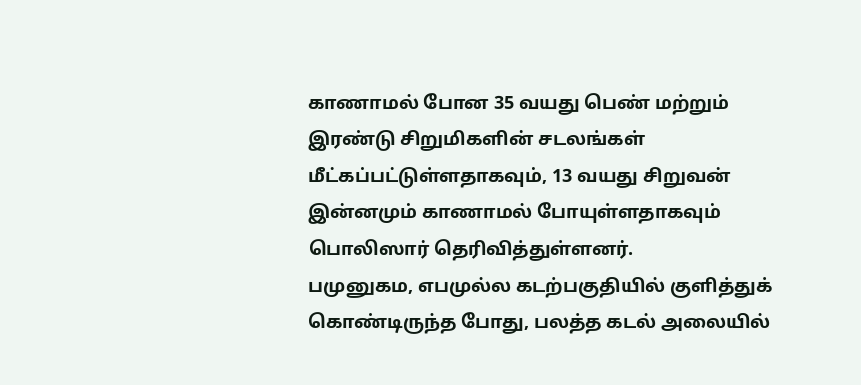காணாமல் போன 35 வயது பெண் மற்றும் இரண்டு சிறுமிகளின் சடலங்கள் மீட்கப்பட்டுள்ளதாகவும், 13 வயது சிறுவன் இன்னமும் காணாமல் போயுள்ளதாகவும் பொலிஸார் தெரிவித்துள்ளனர்.
பமுனுகம, எபமுல்ல கடற்பகுதியில் குளித்துக் கொண்டிருந்த போது, பலத்த கடல் அலையில்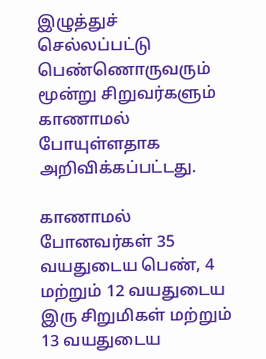இழுத்துச் செல்லப்பட்டு பெண்ணொருவரும் மூன்று சிறுவர்களும் காணாமல் போயுள்ளதாக அறிவிக்கப்பட்டது.

காணாமல் போனவர்கள் 35 வயதுடைய பெண், 4 மற்றும் 12 வயதுடைய இரு சிறுமிகள் மற்றும் 13 வயதுடைய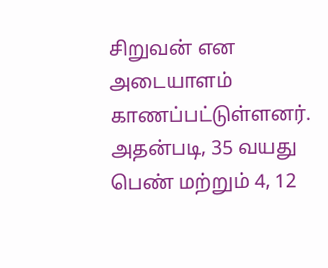சிறுவன் என அடையாளம் காணப்பட்டுள்ளனர்.
அதன்படி, 35 வயது பெண் மற்றும் 4, 12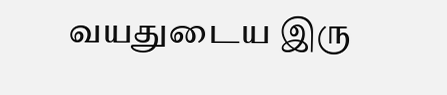வயதுடைய இரு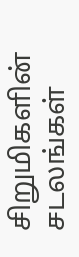சிறுமிகளின் சடலங்கள்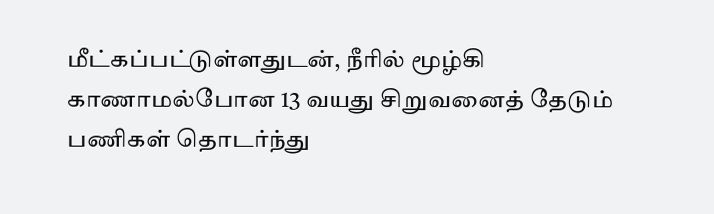மீட்கப்பட்டுள்ளதுடன், நீரில் மூழ்கி காணாமல்போன 13 வயது சிறுவனைத் தேடும் பணிகள் தொடர்ந்து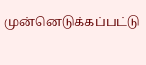முன்னெடுக்கப்பட்டு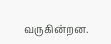வருகின்றன.